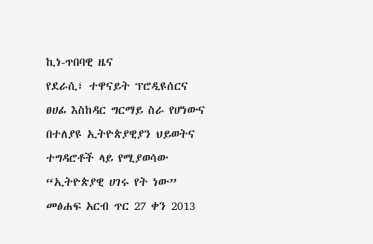ኪነ-ጥበባዊ ዜና
የደራሲ፣ ተዋናይት ፕሮዲዩሰርና ፀሀፊ እስከዳር ግርማይ ስራ የሆነውና በተለያዩ ኢትዮጵያዊያን ህይወትና ተግዳሮቶች ላይ የሚያወሳው “ኢትዮጵያዊ ሀገሩ የት ነው” መፅሐፍ አርብ ጥር 27 ቀን 2013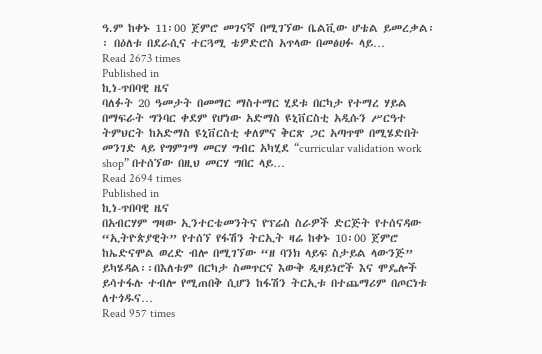ዓ.ም ከቀኑ 11፡00 ጀምሮ መገናኛ በሚገኘው ቤልቪው ሆቴል ይመረቃል፡፡ በዕለቱ በደራሲና ተርጓሚ ቴዎድሮስ አጥላው በመፅሀፉ ላይ…
Read 2673 times
Published in
ኪነ-ጥበባዊ ዜና
ባለፉት 20 ዓመታት በመማር ማስተማር ሂደቱ በርካታ የተማረ ሃይል በማፍራት ግንባር ቀደም የሆነው አድማስ ዩኒቨርስቲ አዲሱን ሥርዓተ ትምህርት ከአድማስ ዩኒቨርስቲ ቀለምና ቅርጽ ጋር አጣጥሞ በሚሄድበት መንገድ ላይ የግምገማ መርሃ ግብር አካሂደ “curricular validation work shop” በተሰኘው በዚህ መርሃ ግበር ላይ…
Read 2694 times
Published in
ኪነ-ጥበባዊ ዜና
በአብርሃም ግዛው ኢንተርቴመንትና የፕሬስ ስራዎች ድርጅት የተሰናዳው “ኢትዮጵያዊት” የተሰኘ የፋሽን ትርኢት ዛሬ ከቀኑ 10፡00 ጀምሮ ከኤድናሞል ወረድ ብሎ በሚገኘው “ዘ ባንክ ላይፍ ስታይል ላውንጅ” ይካሄዳል፡፡በእለቱም በርካታ ስመጥርና እውቅ ዲዛይነሮች እና ሞዴሎች ይሳተፋሉ ተብሎ የሚጠበቅ ሲሆን ከፋሽን ትርኢቱ በተጨማሪም በጦርነቱ ለተጎዱና…
Read 957 times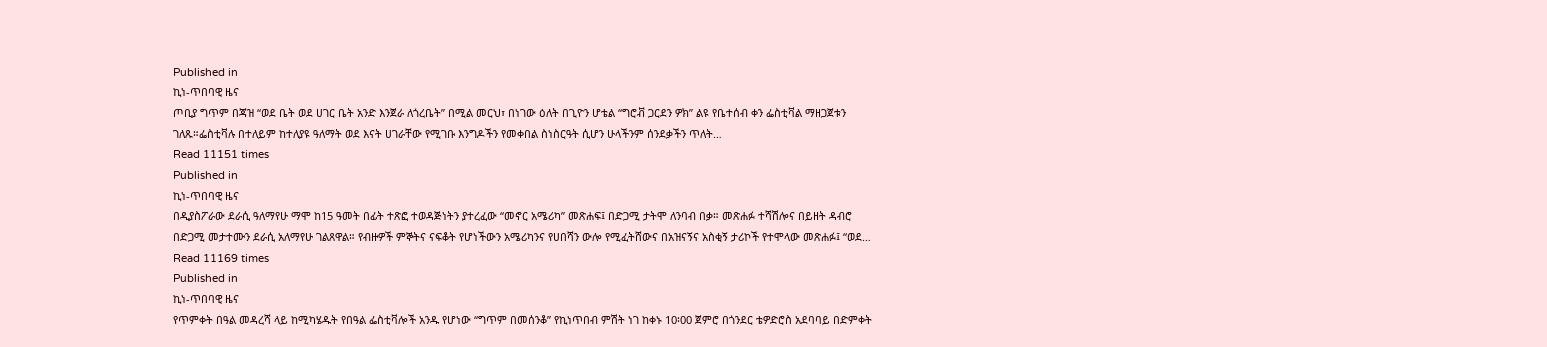Published in
ኪነ-ጥበባዊ ዜና
ጦቢያ ግጥም በጃዝ “ወደ ቤት ወደ ሀገር ቤት አንድ እንጀራ ለጎረቤት” በሚል መርህ፣ በነገው ዕለት በጊዮን ሆቴል “ግሮቭ ጋርደን ዎክ” ልዩ የቤተሰብ ቀን ፌስቲቫል ማዘጋጀቱን ገለጹ።ፌስቲቫሉ በተለይም ከተለያዩ ዓለማት ወደ እናት ሀገራቸው የሚገቡ እንግዶችን የመቀበል ስነስርዓት ሲሆን ሁላችንም ሰንደቃችን ጥለት…
Read 11151 times
Published in
ኪነ-ጥበባዊ ዜና
በዲያስፖራው ደራሲ ዓለማየሁ ማሞ ከ15 ዓመት በፊት ተጽፎ ተወዳጅነትን ያተረፈው “መኖር አሜሪካ” መጽሐፍ፤ በድጋሚ ታትሞ ለንባብ በቃ። መጽሐፉ ተሻሽሎና በይዘት ዳብሮ በድጋሚ መታተሙን ደራሲ አለማየሁ ገልጸዋል። የብዙዎች ምኞትና ናፍቆት የሆነችውን አሜሪካንና የሀበሻን ውሎ የሚፈትሸውና በአዝናኝና አስቂኝ ታሪኮች የተሞላው መጽሐፉ፤ “ወደ…
Read 11169 times
Published in
ኪነ-ጥበባዊ ዜና
የጥምቀት በዓል መዳረሻ ላይ ከሚካሄዱት የበዓል ፌስቲቫሎች አንዱ የሆነው “ግጥም በመሰንቆ” የኪነጥበብ ምሽት ነገ ከቀኑ 10፡00 ጀምሮ በጎንደር ቴዎድሮስ አደባባይ በድምቀት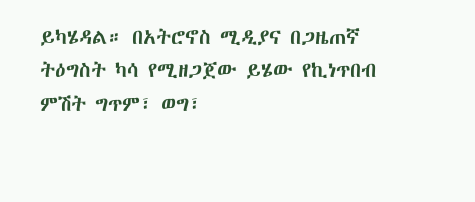ይካሄዳል። በአትሮኖስ ሚዲያና በጋዜጠኛ ትዕግስት ካሳ የሚዘጋጀው ይሄው የኪነጥበብ ምሽት ግጥም፣ ወግ፣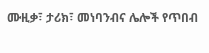ሙዚቃ፣ ታሪክ፣ መነባንብና ሌሎች የጥበብ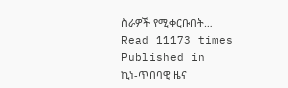ስራዎች የሚቀርቡበት…
Read 11173 times
Published in
ኪነ-ጥበባዊ ዜና